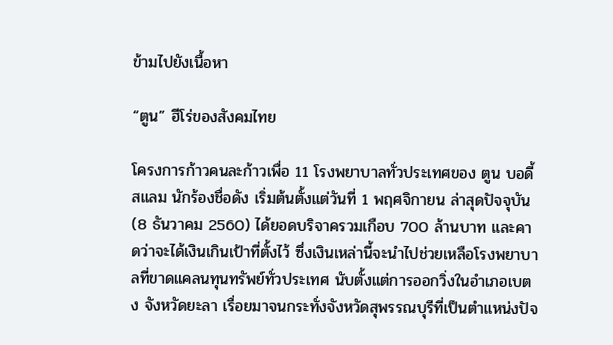ข้ามไปยังเนื้อหา

“ตูน” ฮีโร่ของสังคมไทย

โครงการก้าวคนละก้าวเพื่อ 11 โรงพยาบาลทั่วประเทศของ ตูน บอดี้สแลม นักร้องชื่อดัง เริ่มต้นตั้งแต่วันที่ 1 พฤศจิกายน ล่าสุดปัจจุบัน (8 ธันวาคม 2560) ได้ยอดบริจาครวมเกือบ 700 ล้านบาท และคาดว่าจะได้เงินเกินเป้าที่ตั้งไว้ ซึ่งเงินเหล่านี้จะนำไปช่วยเหลือโรงพยาบาลที่ขาดแคลนทุนทรัพย์ทั่วประเทศ นับตั้งแต่การออกวิ่งในอำเภอเบตง จังหวัดยะลา เรื่อยมาจนกระทั่งจังหวัดสุพรรณบุรีที่เป็นตำแหน่งปัจ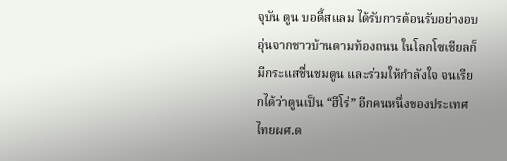จุบัน ตูน บอดี้สแลม ได้รับการต้อนรับอย่างอบอุ่นจากชาวบ้านตามท้องถนน ในโลกโซเชียลก็มีกระแสชื่นชมตูน และร่วมให้กำลังใจ จนเรียกได้ว่าตูนเป็น “ฮีโร่” อีกคนหนึ่งของประเทศไทยผศ.ด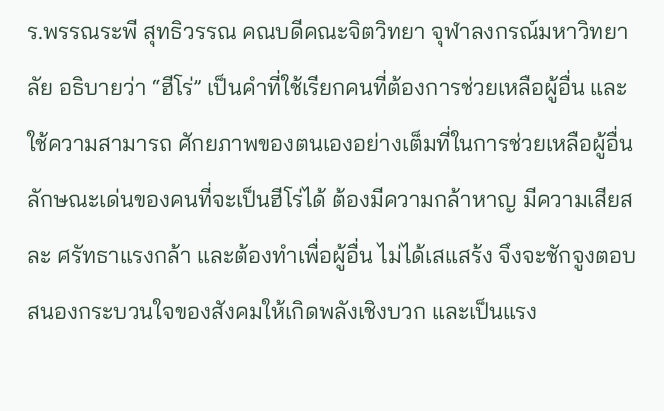ร.พรรณระพี สุทธิวรรณ คณบดีคณะจิตวิทยา จุฬาลงกรณ์มหาวิทยาลัย อธิบายว่า “ฮีโร่” เป็นคำที่ใช้เรียกคนที่ต้องการช่วยเหลือผู้อื่น และใช้ความสามารถ ศักยภาพของตนเองอย่างเต็มที่ในการช่วยเหลือผู้อื่น ลักษณะเด่นของคนที่จะเป็นฮีโร่ได้ ต้องมีความกล้าหาญ มีความเสียสละ ศรัทธาแรงกล้า และต้องทำเพื่อผู้อื่น ไม่ได้เสแสร้ง จึงจะชักจูงตอบสนองกระบวนใจของสังคมให้เกิดพลังเชิงบวก และเป็นแรง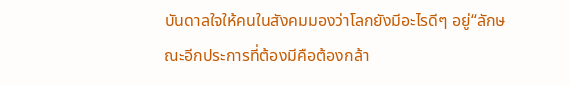บันดาลใจให้คนในสังคมมองว่าโลกยังมีอะไรดีๆ อยู่“ลักษณะอีกประการที่ต้องมีคือต้องกล้า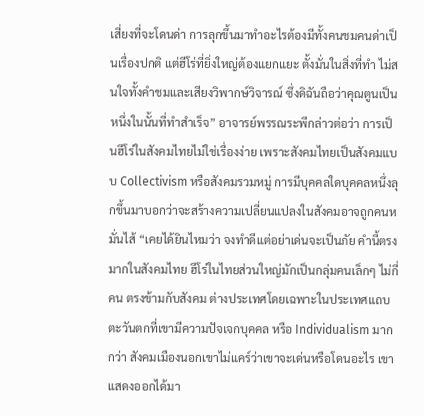เสี่ยงที่จะโดนด่า การลุกขึ้นมาทำอะไรต้องมีทั้งคนชมคนด่าเป็นเรื่องปกติ แต่ฮีโร่ที่ยิ่งใหญ่ต้องแยกแยะ ตั้งมั่นในสิ่งที่ทำ ไม่สนใจทั้งคำชมและเสียงวิพากษ์วิจารณ์ ซึ่งดิฉันถือว่าคุณตูนเป็นหนึ่งในนั้นที่ทำสำเร็จ” อาจารย์พรรณระพีกล่าวต่อว่า การเป็นฮีโร่ในสังคมไทยไม่ใช่เรื่องง่าย เพราะสังคมไทยเป็นสังคมแบบ Collectivism หรือสังคมรวมหมู่ การมีบุคคลใดบุคคลหนึ่งลุกขึ้นมาบอกว่าจะสร้างความเปลี่ยนแปลงในสังคมอาจถูกคนหมั่นไส้ “เคยได้ยินไหมว่า จงทำดีแต่อย่าเด่นจะเป็นภัย คำนี้ตรงมากในสังคมไทย ฮีโร่ในไทยส่วนใหญ่มักเป็นกลุ่มคนเล็กๆ ไม่กี่คน ตรงข้ามกับสังคม ต่างประเทศโดยเฉพาะในประเทศแถบตะวันตกที่เขามีความปัจเจกบุคคล หรือ Individualism มากกว่า สังคมเมืองนอกเขาไม่แคร์ว่าเขาจะเด่นหรือโดนอะไร เขาแสดงออกได้มา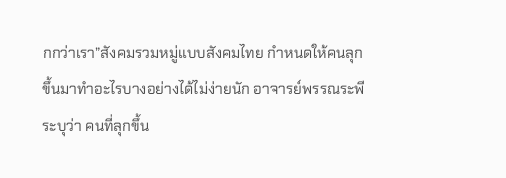กกว่าเรา”สังคมรวมหมู่แบบสังคมไทย กำหนดให้คนลุกขึ้นมาทำอะไรบางอย่างได้ไม่ง่ายนัก อาจารย์พรรณระพีระบุว่า คนที่ลุกขึ้น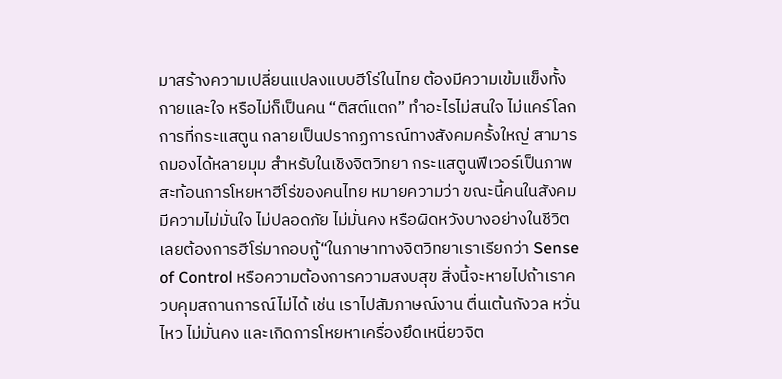มาสร้างความเปลี่ยนแปลงแบบฮีโร่ในไทย ต้องมีความเข้มแข็งทั้งกายและใจ หรือไม่ก็เป็นคน “ติสต์แตก” ทำอะไรไม่สนใจ ไม่แคร์โลก การที่กระแสตูน กลายเป็นปรากฏการณ์ทางสังคมครั้งใหญ่ สามารถมองได้หลายมุม สำหรับในเชิงจิตวิทยา กระแสตูนฟีเวอร์เป็นภาพสะท้อนการโหยหาฮีโร่ของคนไทย หมายความว่า ขณะนี้คนในสังคมมีความไม่มั่นใจ ไม่ปลอดภัย ไม่มั่นคง หรือผิดหวังบางอย่างในชีวิต เลยต้องการฮีโร่มากอบกู้“ในภาษาทางจิตวิทยาเราเรียกว่า Sense of Control หรือความต้องการความสงบสุข สิ่งนี้จะหายไปถ้าเราควบคุมสถานการณ์ไม่ได้ เช่น เราไปสัมภาษณ์งาน ตื่นเต้นกังวล หวั่นไหว ไม่มั่นคง และเกิดการโหยหาเครื่องยึดเหนี่ยวจิต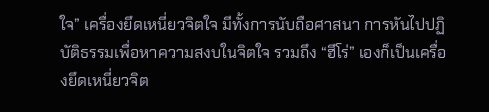ใจ” เครื่องยึดเหนี่ยวจิตใจ มีทั้งการนับถือศาสนา การหันไปปฏิบัติธรรมเพื่อหาความสงบในจิตใจ รวมถึง “ฮีโร่” เองก็เป็นเครื่องยึดเหนี่ยวจิต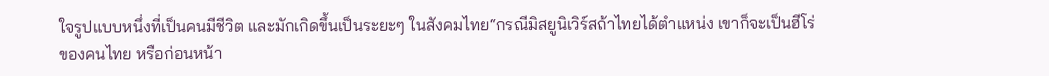ใจรูปแบบหนึ่งที่เป็นคนมีชีวิต และมักเกิดขึ้นเป็นระยะๆ ในสังคมไทย“กรณีมิสยูนิเวิร์สถ้าไทยได้ตำแหน่ง เขาก็จะเป็นฮีโร่ของคนไทย หรือก่อนหน้า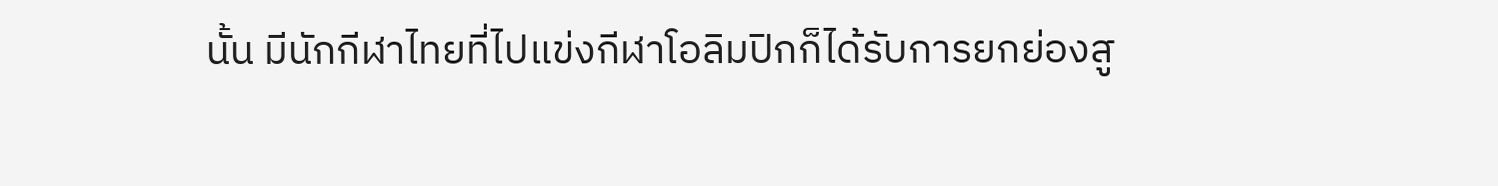นั้น มีนักกีฬาไทยที่ไปแข่งกีฬาโอลิมปิกก็ได้รับการยกย่องสู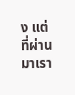ง แต่ที่ผ่านมาเรา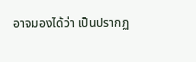อาจมองได้ว่า เป็นปรากฏ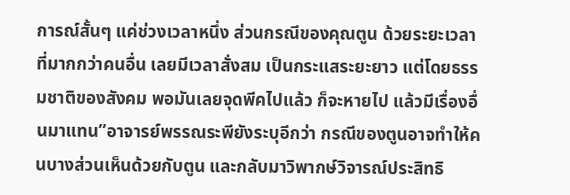การณ์สั้นๆ แค่ช่วงเวลาหนึ่ง ส่วนกรณีของคุณตูน ด้วยระยะเวลาที่มากกว่าคนอื่น เลยมีเวลาสั่งสม เป็นกระแสระยะยาว แต่โดยธรรมชาติของสังคม พอมันเลยจุดพีคไปแล้ว ก็จะหายไป แล้วมีเรื่องอื่นมาแทน”อาจารย์พรรณระพียังระบุอีกว่า กรณีของตูนอาจทำให้คนบางส่วนเห็นด้วยกับตูน และกลับมาวิพากษ์วิจารณ์ประสิทธิ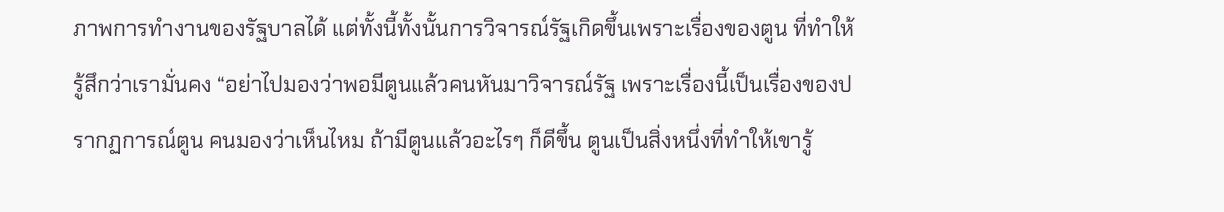ภาพการทำงานของรัฐบาลได้ แต่ทั้งนี้ทั้งนั้นการวิจารณ์รัฐเกิดขึ้นเพราะเรื่องของตูน ที่ทำให้รู้สึกว่าเรามั่นคง “อย่าไปมองว่าพอมีตูนแล้วคนหันมาวิจารณ์รัฐ เพราะเรื่องนี้เป็นเรื่องของปรากฏการณ์ตูน คนมองว่าเห็นไหม ถ้ามีตูนแล้วอะไรๆ ก็ดีขึ้น ตูนเป็นสิ่งหนึ่งที่ทำให้เขารู้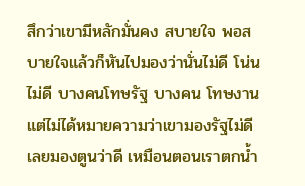สึกว่าเขามีหลักมั่นคง สบายใจ พอสบายใจแล้วก็หันไปมองว่านั่นไม่ดี โน่นไม่ดี บางคนโทษรัฐ บางคน โทษงาน แต่ไม่ได้หมายความว่าเขามองรัฐไม่ดี เลยมองตูนว่าดี เหมือนตอนเราตกน้ำ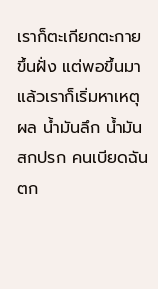เราก็ตะเกียกตะกายขึ้นฝั่ง แต่พอขึ้นมาแล้วเราก็เริ่มหาเหตุผล น้ำมันลึก น้ำมันสกปรก คนเบียดฉันตก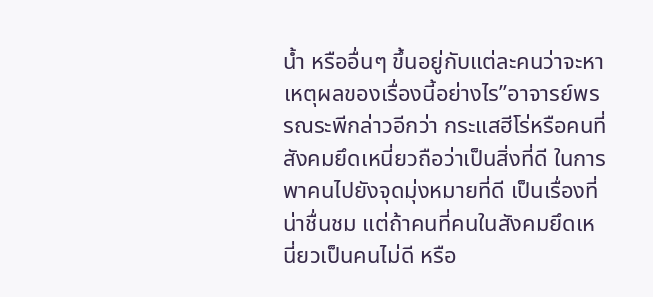น้ำ หรืออื่นๆ ขึ้นอยู่กับแต่ละคนว่าจะหาเหตุผลของเรื่องนี้อย่างไร”อาจารย์พรรณระพีกล่าวอีกว่า กระแสฮีโร่หรือคนที่สังคมยึดเหนี่ยวถือว่าเป็นสิ่งที่ดี ในการพาคนไปยังจุดมุ่งหมายที่ดี เป็นเรื่องที่น่าชื่นชม แต่ถ้าคนที่คนในสังคมยึดเหนี่ยวเป็นคนไม่ดี หรือ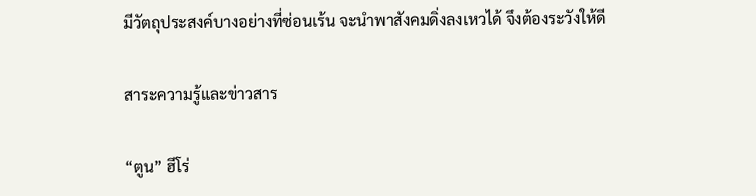มีวัตถุประสงค์บางอย่างที่ซ่อนเร้น จะนำพาสังคมดิ่งลงเหวได้ จึงต้องระวังให้ดี

สาระความรู้และข่าวสาร

“ตูน” ฮีโร่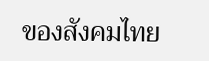ของสังคมไทย